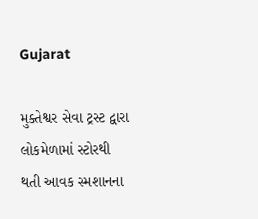Gujarat

મુક્તેશ્વર સેવા ટ્રસ્ટ દ્વારા લોકમેળામાં સ્ટોરથી થતી આવક સ્મશાનના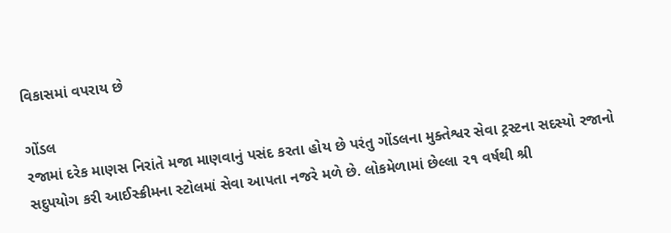વિકાસમાં વપરાય છે

ગોંડલ
રજામાં દરેક માણસ નિરાંતે મજા માણવાનું પસંદ કરતા હોય છે પરંતુ ગોંડલના મુક્તેશ્વર સેવા ટ્રસ્ટના સદસ્યો રજાનો સદુપયોગ કરી આઈસ્ક્રીમના સ્ટોલમાં સેવા આપતા નજરે મળે છે. લોકમેળામાં છેલ્લા ૨૧ વર્ષથી શ્રી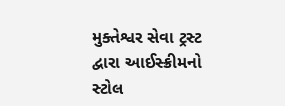મુક્તેશ્વર સેવા ટ્રસ્ટ દ્વારા આઈસ્ક્રીમનો સ્ટોલ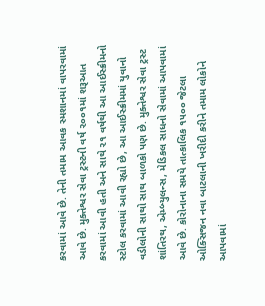કરવામાં આવે છે. તેની તમામ આવક સ્મશાનમાં વાપરવામાં આવે છે. મુક્તેશ્વર સેવા ટ્રસ્ટની વર્ષ ૨૦૦૧માં શરૂઆત કરવામાં આવી હતી અને સાથે ૨૧ વર્ષથી આ આઈસ્ક્રીમનો સ્ટોલ કરવામાં આવી રહ્યો છે, આ આઈસ્ક્રીમમાં યુવાનો વડીલોની સાથો સાથ બાળકો પણ છે. મુક્તેશ્વર સેવા ટ્રસ્ટ શાંતિરથ, એમ્બ્યુલન્સ, મેડિકલ સાધનો સેવામાં આપવામાં આવે છે. કોરોનાના સમયે તાત્કાલિક ૧૫૦૦ જેટલા ઓક્સિજન નવા બાટલાની ખરીદી કરીને તમામ લોકોને આપવામાં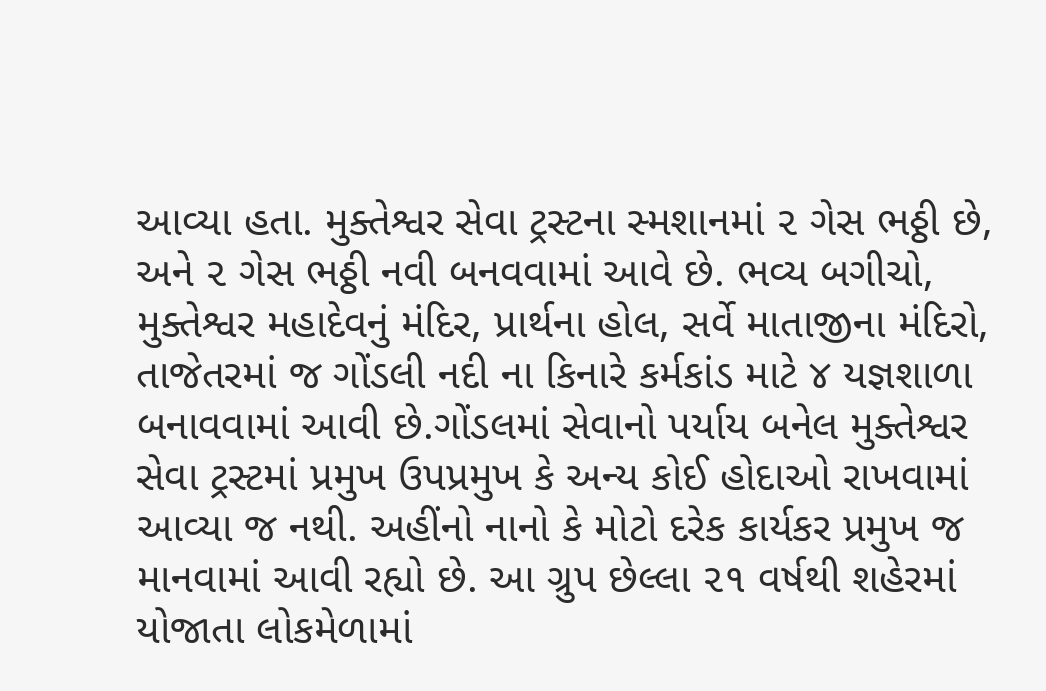આવ્યા હતા. મુક્તેશ્વર સેવા ટ્રસ્ટના સ્મશાનમાં ૨ ગેસ ભઠ્ઠી છે, અને ૨ ગેસ ભઠ્ઠી નવી બનવવામાં આવે છે. ભવ્ય બગીચો, મુક્તેશ્વર મહાદેવનું મંદિર, પ્રાર્થના હોલ, સર્વે માતાજીના મંદિરો, તાજેતરમાં જ ગોંડલી નદી ના કિનારે કર્મકાંડ માટે ૪ યજ્ઞશાળા બનાવવામાં આવી છે.ગોંડલમાં સેવાનો પર્યાય બનેલ મુક્તેશ્વર સેવા ટ્રસ્ટમાં પ્રમુખ ઉપપ્રમુખ કે અન્ય કોઈ હોદાઓ રાખવામાં આવ્યા જ નથી. અહીંનો નાનો કે મોટો દરેક કાર્યકર પ્રમુખ જ માનવામાં આવી રહ્યો છે. આ ગ્રુપ છેલ્લા ૨૧ વર્ષથી શહેરમાં યોજાતા લોકમેળામાં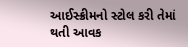આઈસ્ક્રીમનો સ્ટોલ કરી તેમાં થતી આવક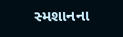સ્મશાનના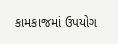કામકાજમાં ઉપયોગ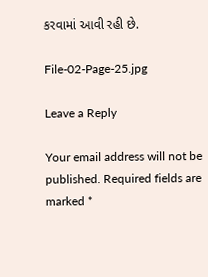કરવામાં આવી રહી છે.

File-02-Page-25.jpg

Leave a Reply

Your email address will not be published. Required fields are marked *